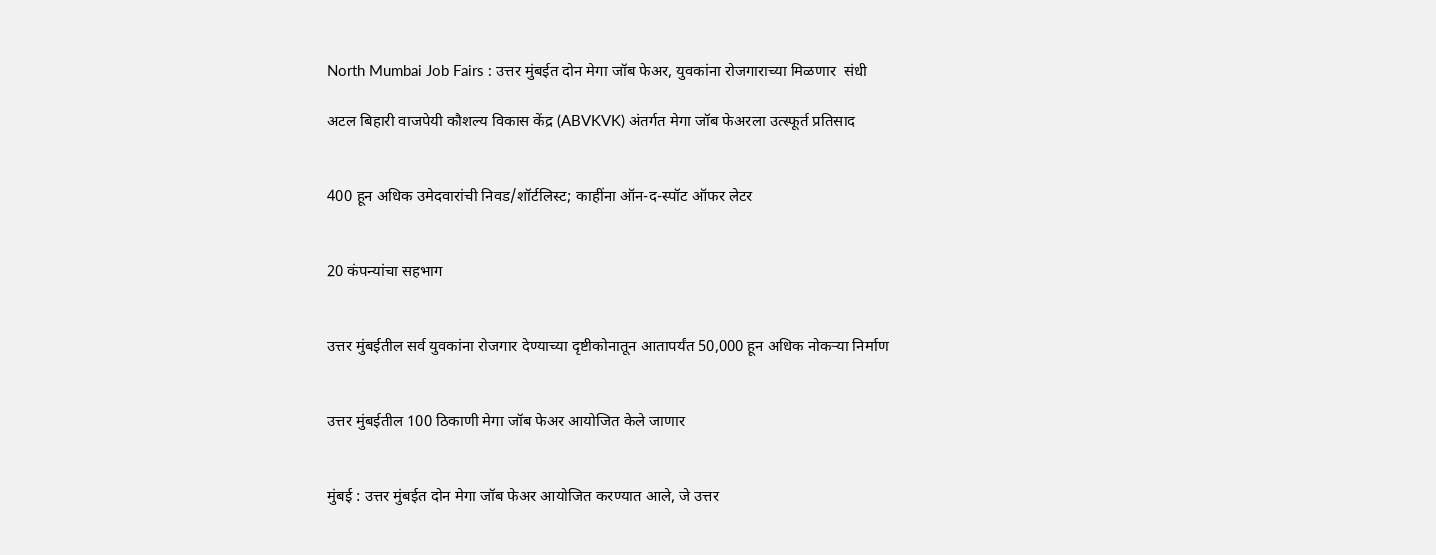North Mumbai Job Fairs : उत्तर मुंबईत दोन मेगा जॉब फेअर, युवकांना रोजगाराच्या मिळणार  संधी

अटल बिहारी वाजपेयी कौशल्य विकास केंद्र (ABVKVK) अंतर्गत मेगा जॉब फेअरला उत्स्फूर्त प्रतिसाद


400 हून अधिक उमेदवारांची निवड/शॉर्टलिस्ट; काहींना ऑन-द-स्पॉट ऑफर लेटर


20 कंपन्यांचा सहभाग


उत्तर मुंबईतील सर्व युवकांना रोजगार देण्याच्या दृष्टीकोनातून आतापर्यंत 50,000 हून अधिक नोकऱ्या निर्माण


उत्तर मुंबईतील 100 ठिकाणी मेगा जॉब फेअर आयोजित केले जाणार


मुंबई : उत्तर मुंबईत दोन मेगा जॉब फेअर आयोजित करण्यात आले, जे उत्तर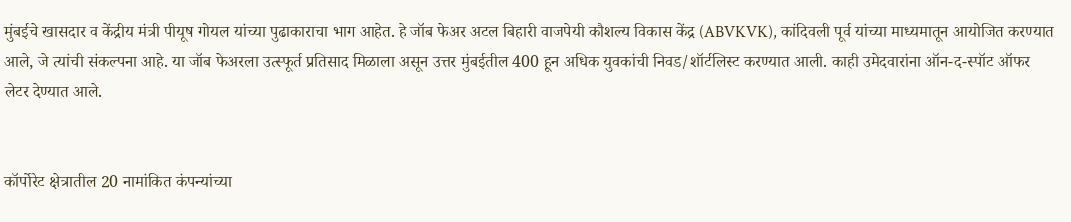मुंबईचे खासदार व केंद्रीय मंत्री पीयूष गोयल यांच्या पुढाकाराचा भाग आहेत. हे जॉब फेअर अटल बिहारी वाजपेयी कौशल्य विकास केंद्र (ABVKVK), कांदिवली पूर्व यांच्या माध्यमातून आयोजित करण्यात आले, जे त्यांची संकल्पना आहे. या जॉब फेअरला उत्स्फूर्त प्रतिसाद मिळाला असून उत्तर मुंबईतील 400 हून अधिक युवकांची निवड/शॉर्टलिस्ट करण्यात आली. काही उमेदवारांना ऑन-द-स्पॉट ऑफर लेटर देण्यात आले.


कॉर्पोरेट क्षेत्रातील 20 नामांकित कंपन्यांच्या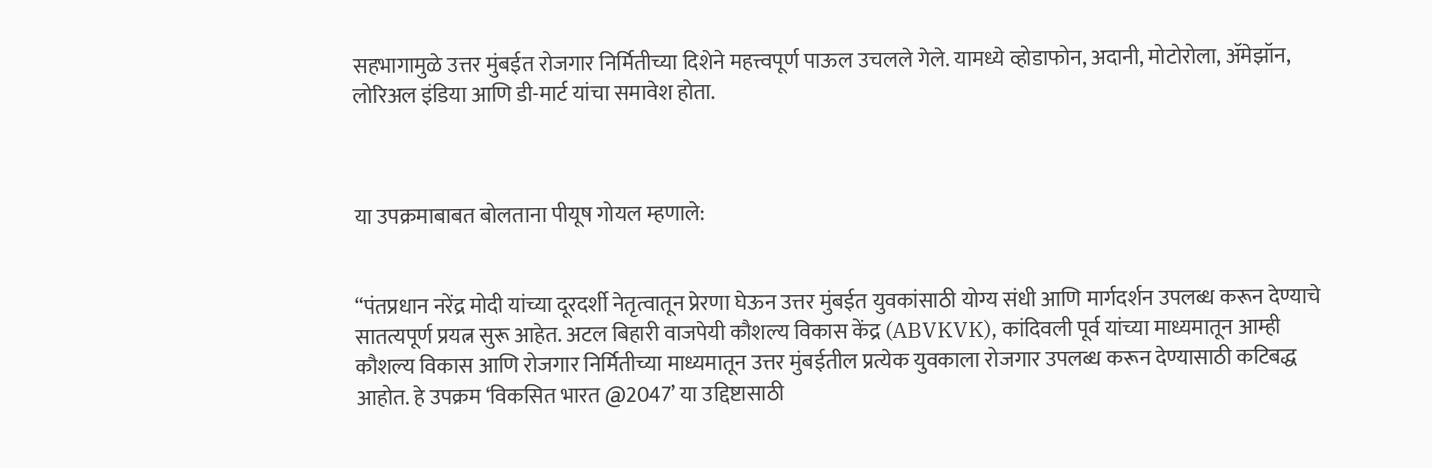सहभागामुळे उत्तर मुंबईत रोजगार निर्मितीच्या दिशेने महत्त्वपूर्ण पाऊल उचलले गेले. यामध्ये व्होडाफोन, अदानी, मोटोरोला, ॲमेझॉन, लोरिअल इंडिया आणि डी-मार्ट यांचा समावेश होता.



या उपक्रमाबाबत बोलताना पीयूष गोयल म्हणाले:


“पंतप्रधान नरेंद्र मोदी यांच्या दूरदर्शी नेतृत्वातून प्रेरणा घेऊन उत्तर मुंबईत युवकांसाठी योग्य संधी आणि मार्गदर्शन उपलब्ध करून देण्याचे सातत्यपूर्ण प्रयत्न सुरू आहेत. अटल बिहारी वाजपेयी कौशल्य विकास केंद्र (ABVKVK), कांदिवली पूर्व यांच्या माध्यमातून आम्ही कौशल्य विकास आणि रोजगार निर्मितीच्या माध्यमातून उत्तर मुंबईतील प्रत्येक युवकाला रोजगार उपलब्ध करून देण्यासाठी कटिबद्ध आहोत. हे उपक्रम ‘विकसित भारत @2047’ या उद्दिष्टासाठी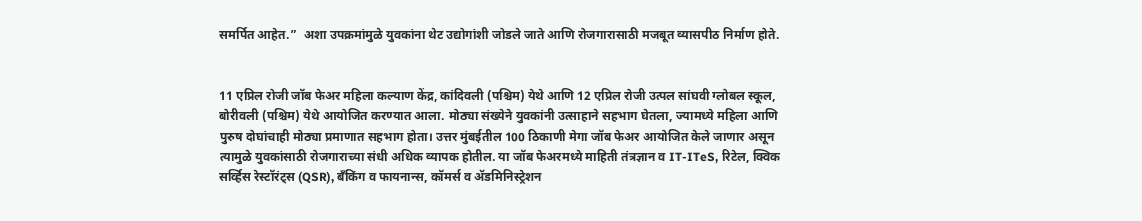समर्पित आहेत.”  अशा उपक्रमांमुळे युवकांना थेट उद्योगांशी जोडले जाते आणि रोजगारासाठी मजबूत व्यासपीठ निर्माण होते.


11 एप्रिल रोजी जॉब फेअर मह‍िला कल्याण केंद्र, कांदिवली (पश्चिम) येथे आणि 12 एप्रिल रोजी उत्पल सांघवी ग्लोबल स्कूल, बोरीवली (पश्चिम) येथे आयोजित करण्यात आला. मोठ्या संख्येने युवकांनी उत्साहाने सहभाग घेतला, ज्यामध्ये महिला आणि पुरुष दोघांचाही मोठ्या प्रमाणात सहभाग होता। उत्तर मुंबईतील 100 ठिकाणी मेगा जॉब फेअर आयोजित केले जाणार असून त्यामुळे युवकांसाठी रोजगाराच्या संधी अधिक व्यापक होतील. या जॉब फेअरमध्ये माहिती तंत्रज्ञान व IT-ITeS, रिटेल, क्विक सर्व्हिस रेस्टॉरंट्स (QSR), बँकिंग व फायनान्स, कॉमर्स व ॲडमिनिस्ट्रेशन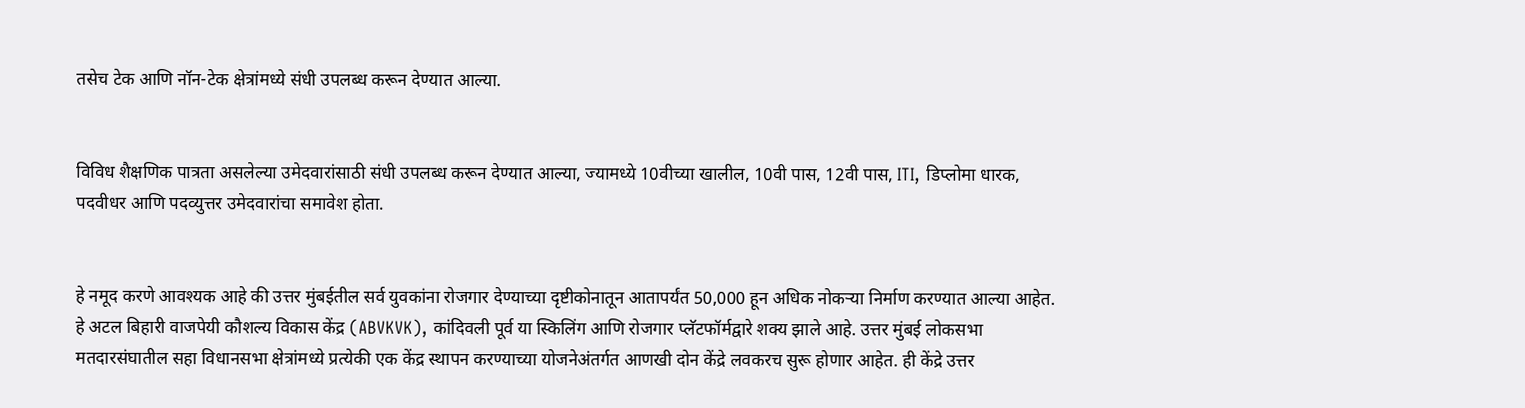तसेच टेक आणि नॉन-टेक क्षेत्रांमध्ये संधी उपलब्ध करून देण्यात आल्या.


विविध शैक्षणिक पात्रता असलेल्या उमेदवारांसाठी संधी उपलब्ध करून देण्यात आल्या, ज्यामध्ये 10वीच्या खालील, 10वी पास, 12वी पास, ITI, डिप्लोमा धारक, पदवीधर आणि पदव्युत्तर उमेदवारांचा समावेश होता.


हे नमूद करणे आवश्यक आहे की उत्तर मुंबईतील सर्व युवकांना रोजगार देण्याच्या दृष्टीकोनातून आतापर्यंत 50,000 हून अधिक नोकऱ्या निर्माण करण्यात आल्या आहेत. हे अटल बिहारी वाजपेयी कौशल्य विकास केंद्र (ABVKVK), कांदिवली पूर्व या स्किलिंग आणि रोजगार प्लॅटफॉर्मद्वारे शक्य झाले आहे. उत्तर मुंबई लोकसभा मतदारसंघातील सहा विधानसभा क्षेत्रांमध्ये प्रत्येकी एक केंद्र स्थापन करण्याच्या योजनेअंतर्गत आणखी दोन केंद्रे लवकरच सुरू होणार आहेत. ही केंद्रे उत्तर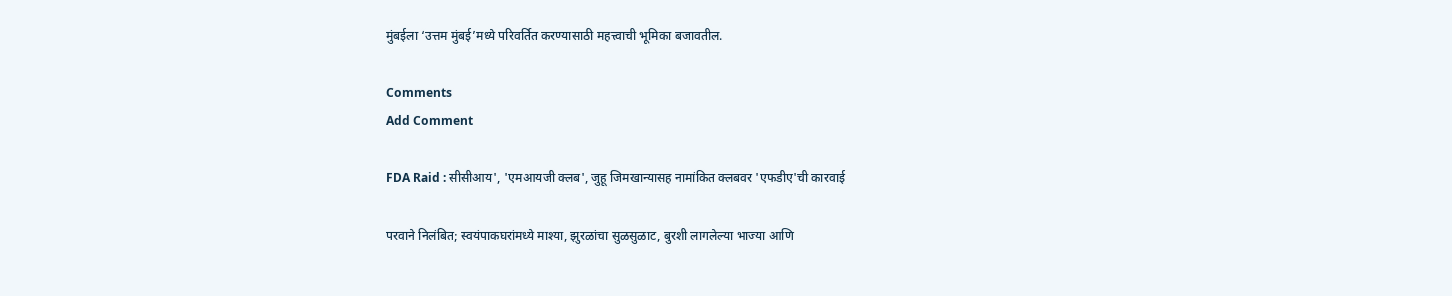मुंबईला ‘उत्तम मुंबई’मध्ये परिवर्तित करण्यासाठी महत्त्वाची भूमिका बजावतील.

Comments
Add Comment

FDA Raid : सीसीआय', 'एमआयजी क्लब', जुहू जिमखान्यासह नामांकित क्लबवर 'एफडीए'ची कारवाई

परवाने निलंबित; स्वयंपाकघरांमध्ये माश्या, झुरळांचा सुळसुळाट, बुरशी लागलेल्या भाज्या आणि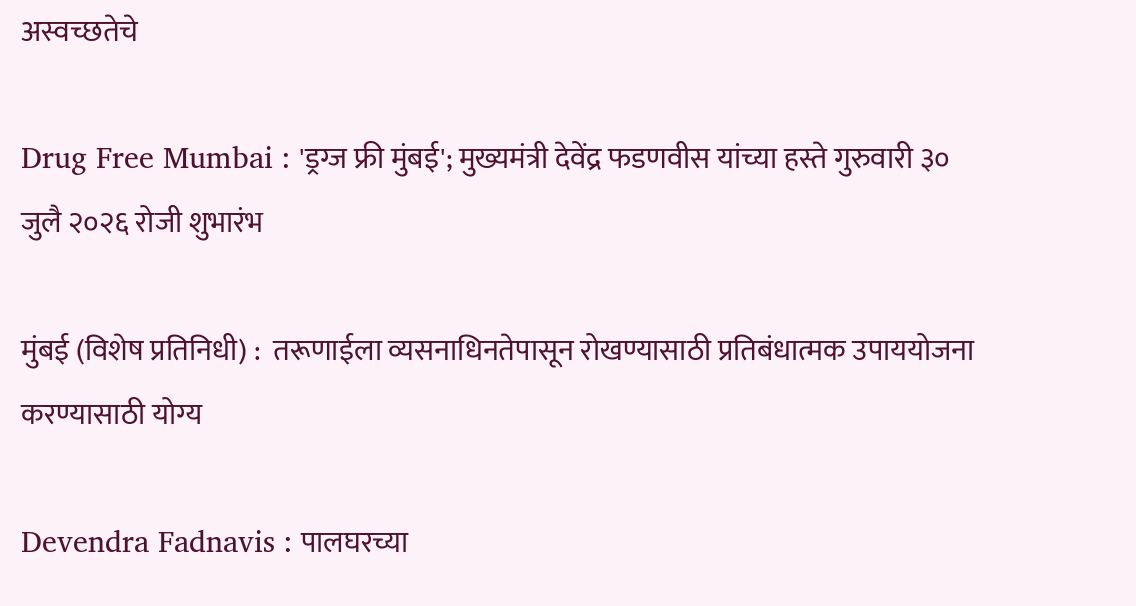अस्वच्छतेचे

Drug Free Mumbai : 'ड्रग्ज फ्री मुंबई'; मुख्यमंत्री देवेंद्र फडणवीस यांच्या हस्ते गुरुवारी ३० जुलै २०२६ रोजी शुभारंभ

मुंबई (विशेष प्रतिनिधी) :  तरूणाईला व्यसनाधिनतेपासून रोखण्यासाठी प्रतिबंधात्मक उपाययोजना करण्यासाठी योग्य

Devendra Fadnavis : पालघरच्या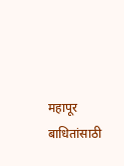महापूर बाधितांसाठी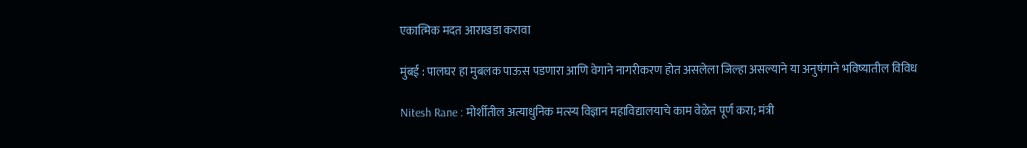एकात्मिक मदत आराखडा करावा

मुंबई : पालघर हा मुबलक पाऊस पडणारा आणि वेगाने नागरीकरण होत असलेला जिल्हा असल्याने या अनुषंगाने भविष्यातील विविध

Nitesh Rane : मोर्शीतील अत्याधुनिक मत्स्य विज्ञान महाविद्यालयाचे काम वेळेत पूर्ण करा; मंत्री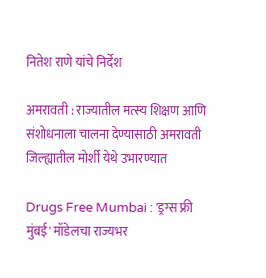नितेश राणे यांचे निर्देश

अमरावती : राज्यातील मत्स्य शिक्षण आणि संशोधनाला चालना देण्यासाठी अमरावती जिल्ह्यातील मोर्शी येथे उभारण्यात

Drugs Free Mumbai : 'ड्रग्स फ्री मुंबई' मॉडेलचा राज्यभर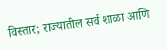विस्तार; राज्यातील सर्व शाळा आणि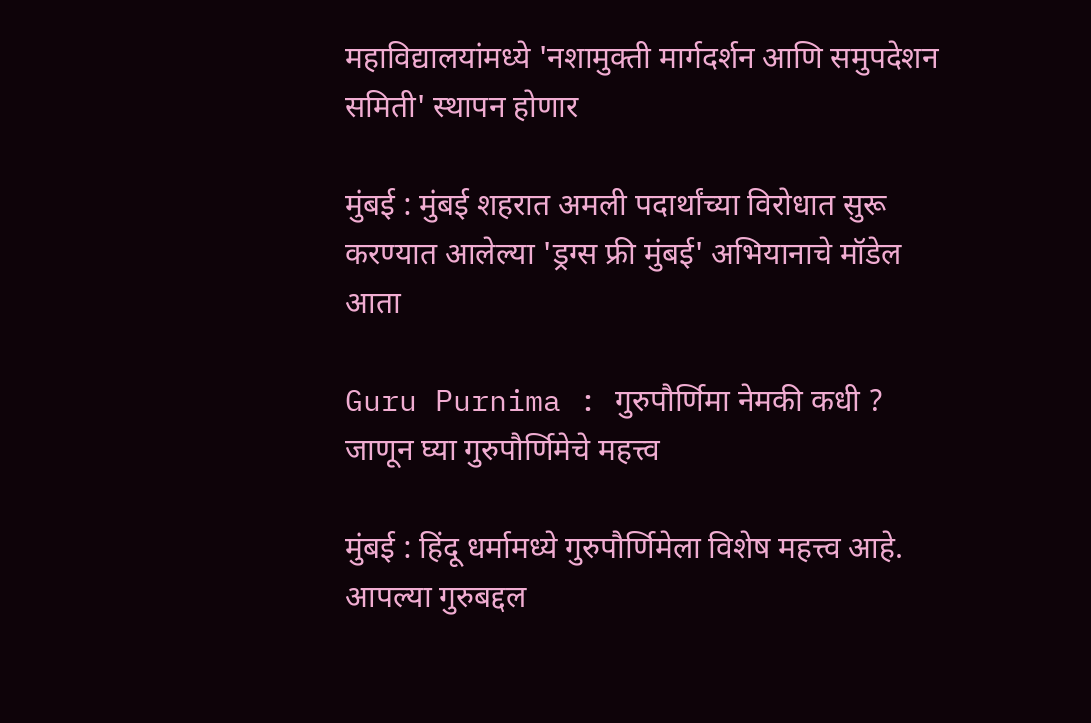महाविद्यालयांमध्ये 'नशामुक्ती मार्गदर्शन आणि समुपदेशन समिती' स्थापन होणार

मुंबई : मुंबई शहरात अमली पदार्थांच्या विरोधात सुरू करण्यात आलेल्या 'ड्रग्स फ्री मुंबई' अभियानाचे मॉडेल आता

Guru Purnima : गुरुपौर्णिमा नेमकी कधी ? जाणून घ्या गुरुपौर्णिमेचे महत्त्व

मुंबई : हिंदू धर्मामध्ये गुरुपौर्णिमेला विशेष महत्त्व आहे. आपल्या गुरुबद्दल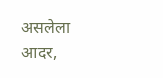असलेला आदर,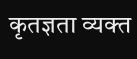कृतज्ञता व्यक्त